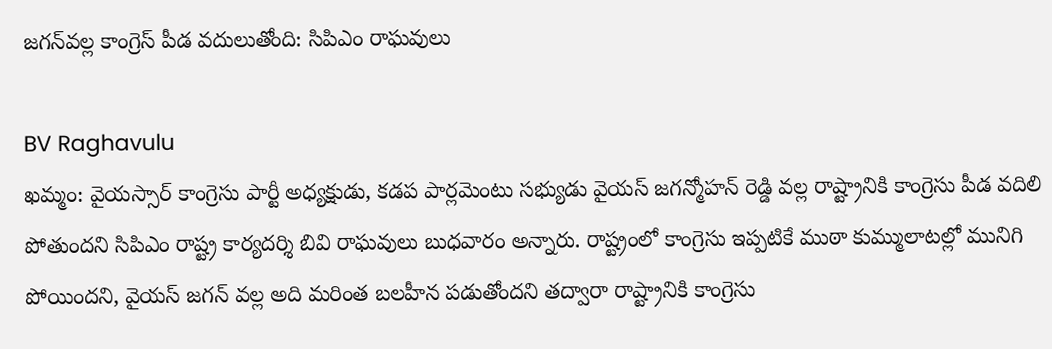జగన్‌వల్ల కాంగ్రెస్ పీడ వదులుతోంది: సిపిఎం రాఘవులు

BV Raghavulu
ఖమ్మం: వైయస్సార్ కాంగ్రెసు పార్టీ అధ్యక్షుడు, కడప పార్లమెంటు సభ్యుడు వైయస్ జగన్మోహన్ రెడ్డి వల్ల రాష్ట్రానికి కాంగ్రెసు పీడ వదిలి పోతుందని సిపిఎం రాష్ట్ర కార్యదర్శి బివి రాఘవులు బుధవారం అన్నారు. రాష్ట్రంలో కాంగ్రెసు ఇప్పటికే ముఠా కుమ్ములాటల్లో మునిగి పోయిందని, వైయస్ జగన్ వల్ల అది మరింత బలహీన పడుతోందని తద్వారా రాష్ట్రానికి కాంగ్రెసు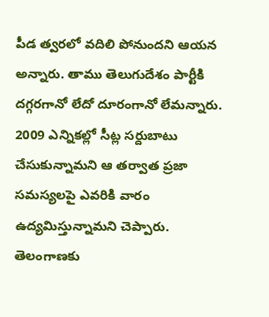పీడ త్వరలో వదిలి పోనుందని ఆయన అన్నారు. తాము తెలుగుదేశం పార్టీకి దగ్గరగానో లేదో దూరంగానో లేమన్నారు. 2009 ఎన్నికల్లో సీట్ల సర్దుబాటు చేసుకున్నామని ఆ తర్వాత ప్రజా సమస్యలపై ఎవరికి వారం ఉద్యమిస్తున్నామని చెప్పారు. తెలంగాణకు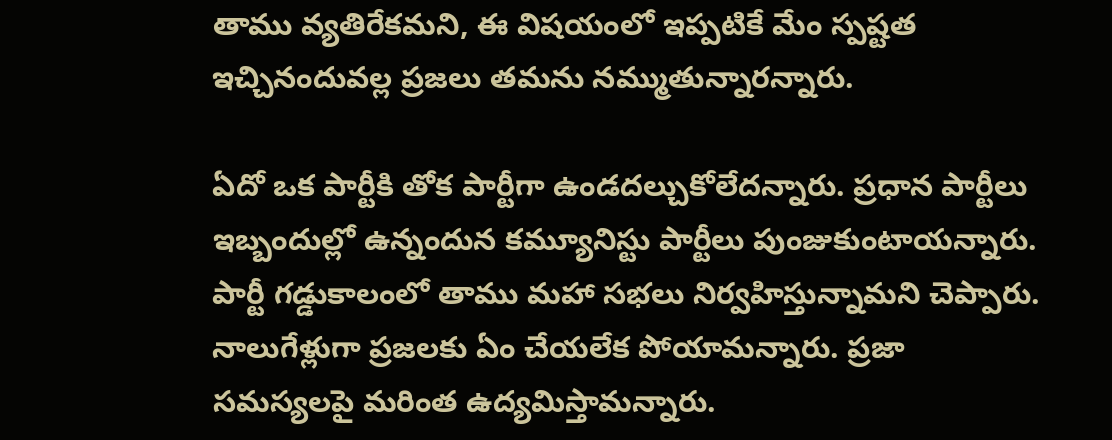తాము వ్యతిరేకమని, ఈ విషయంలో ఇప్పటికే మేం స్పష్టత ఇచ్చినందువల్ల ప్రజలు తమను నమ్ముతున్నారన్నారు.

ఏదో ఒక పార్టీకి తోక పార్టీగా ఉండదల్చుకోలేదన్నారు. ప్రధాన పార్టీలు ఇబ్బందుల్లో ఉన్నందున కమ్యూనిస్టు పార్టీలు పుంజుకుంటాయన్నారు. పార్టీ గడ్డుకాలంలో తాము మహా సభలు నిర్వహిస్తున్నామని చెప్పారు. నాలుగేళ్లుగా ప్రజలకు ఏం చేయలేక పోయామన్నారు. ప్రజా సమస్యలపై మరింత ఉద్యమిస్తామన్నారు.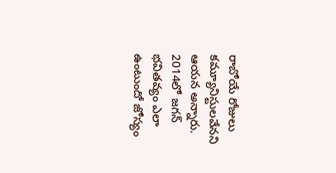రాబోయే రోజులు కమ్యూనిస్టులవేనని ఆయన అన్నారు. 2014లో జగన్ భవితవ్యం ఎలా ఉంటుందో జోస్యం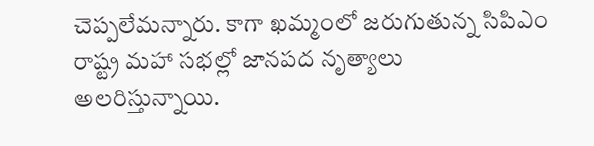చెప్పలేమన్నారు. కాగా ఖమ్మంలో జరుగుతున్న సిపిఎం రాష్ట్ర మహా సభల్లో జానపద నృత్యాలు అలరిస్తున్నాయి.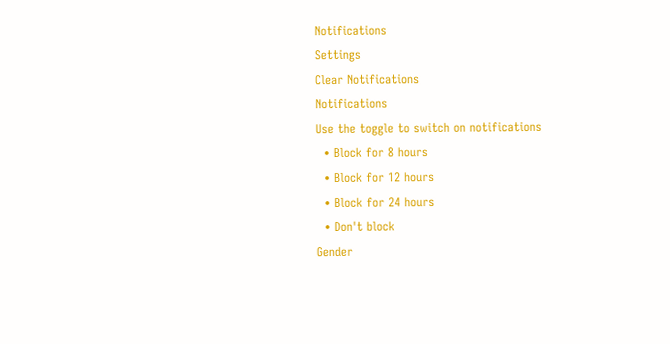Notifications
Settings
Clear Notifications
Notifications
Use the toggle to switch on notifications
  • Block for 8 hours
  • Block for 12 hours
  • Block for 24 hours
  • Don't block
Gender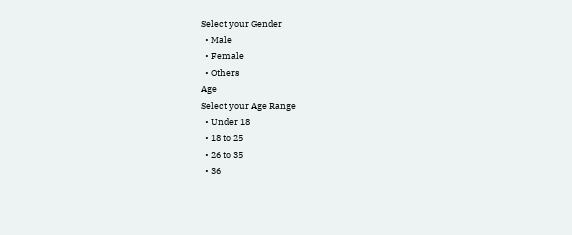Select your Gender
  • Male
  • Female
  • Others
Age
Select your Age Range
  • Under 18
  • 18 to 25
  • 26 to 35
  • 36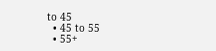to 45
  • 45 to 55
  • 55+